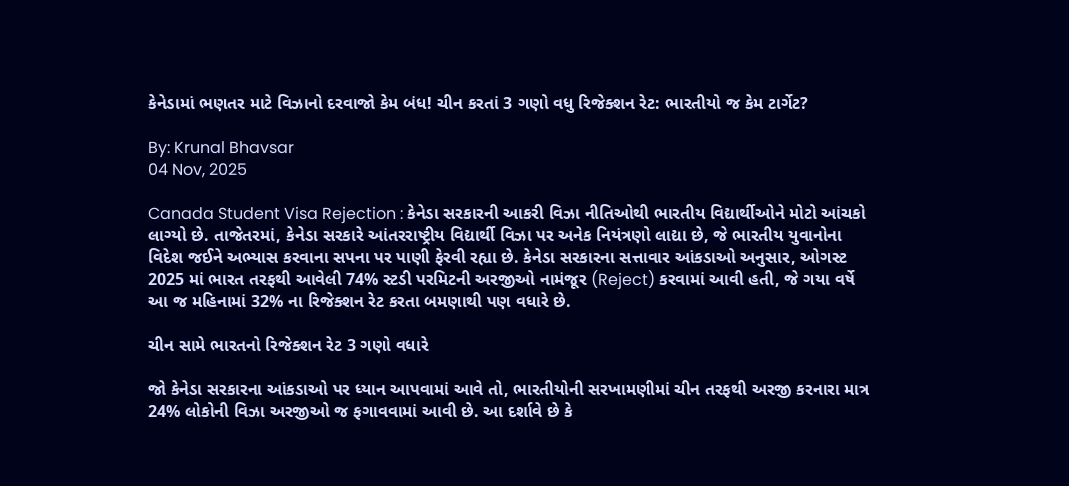કેનેડામાં ભણતર માટે વિઝાનો દરવાજો કેમ બંધ! ચીન કરતાં 3 ગણો વધુ રિજેક્શન રેટ: ભારતીયો જ કેમ ટાર્ગેટ?

By: Krunal Bhavsar
04 Nov, 2025

Canada Student Visa Rejection : કેનેડા સરકારની આકરી વિઝા નીતિઓથી ભારતીય વિદ્યાર્થીઓને મોટો આંચકો લાગ્યો છે. તાજેતરમાં, કેનેડા સરકારે આંતરરાષ્ટ્રીય વિદ્યાર્થી વિઝા પર અનેક નિયંત્રણો લાદ્યા છે, જે ભારતીય યુવાનોના વિદેશ જઈને અભ્યાસ કરવાના સપના પર પાણી ફેરવી રહ્યા છે. કેનેડા સરકારના સત્તાવાર આંકડાઓ અનુસાર, ઓગસ્ટ 2025 માં ભારત તરફથી આવેલી 74% સ્ટડી પરમિટની અરજીઓ નામંજૂર (Reject) કરવામાં આવી હતી, જે ગયા વર્ષે આ જ મહિનામાં 32% ના રિજેક્શન રેટ કરતા બમણાથી પણ વધારે છે.

ચીન સામે ભારતનો રિજેક્શન રેટ 3 ગણો વધારે

જો કેનેડા સરકારના આંકડાઓ પર ધ્યાન આપવામાં આવે તો, ભારતીયોની સરખામણીમાં ચીન તરફથી અરજી કરનારા માત્ર 24% લોકોની વિઝા અરજીઓ જ ફગાવવામાં આવી છે. આ દર્શાવે છે કે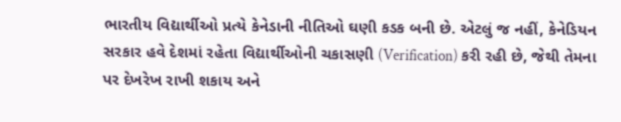ભારતીય વિદ્યાર્થીઓ પ્રત્યે કેનેડાની નીતિઓ ઘણી કડક બની છે. એટલું જ નહીં, કેનેડિયન સરકાર હવે દેશમાં રહેતા વિદ્યાર્થીઓની ચકાસણી (Verification) કરી રહી છે, જેથી તેમના પર દેખરેખ રાખી શકાય અને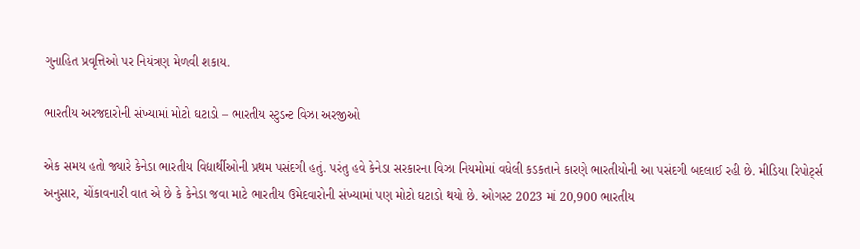ગુનાહિત પ્રવૃત્તિઓ પર નિયંત્રણ મેળવી શકાય.

ભારતીય અરજદારોની સંખ્યામાં મોટો ઘટાડો – ભારતીય સ્ટુડન્ટ વિઝા અરજીઓ

એક સમય હતો જ્યારે કેનેડા ભારતીય વિદ્યાર્થીઓની પ્રથમ પસંદગી હતું. પરંતુ હવે કેનેડા સરકારના વિઝા નિયમોમાં વધેલી કડકતાને કારણે ભારતીયોની આ પસંદગી બદલાઈ રહી છે. મીડિયા રિપોર્ટ્સ અનુસાર, ચોંકાવનારી વાત એ છે કે કેનેડા જવા માટે ભારતીય ઉમેદવારોની સંખ્યામાં પણ મોટો ઘટાડો થયો છે. ઓગસ્ટ 2023 માં 20,900 ભારતીય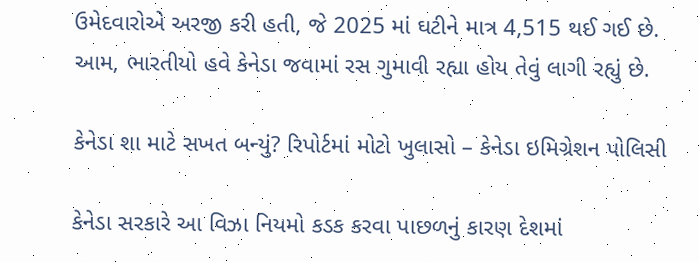ઉમેદવારોએ અરજી કરી હતી, જે 2025 માં ઘટીને માત્ર 4,515 થઈ ગઈ છે. આમ, ભારતીયો હવે કેનેડા જવામાં રસ ગુમાવી રહ્યા હોય તેવું લાગી રહ્યું છે.

કેનેડા શા માટે સખત બન્યું? રિપોર્ટમાં મોટો ખુલાસો – કેનેડા ઇમિગ્રેશન પોલિસી

કેનેડા સરકારે આ વિઝા નિયમો કડક કરવા પાછળનું કારણ દેશમાં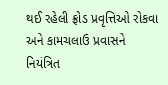થઈ રહેલી ફ્રોડ પ્રવૃત્તિઓ રોકવા અને કામચલાઉ પ્રવાસને નિયંત્રિત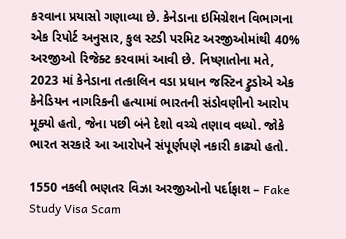કરવાના પ્રયાસો ગણાવ્યા છે. કેનેડાના ઇમિગ્રેશન વિભાગના એક રિપોર્ટ અનુસાર, કુલ સ્ટડી પરમિટ અરજીઓમાંથી 40% અરજીઓ રિજેક્ટ કરવામાં આવી છે. નિષ્ણાતોના મતે, 2023 માં કેનેડાના તત્કાલિન વડા પ્રધાન જસ્ટિન ટ્રુડોએ એક કેનેડિયન નાગરિકની હત્યામાં ભારતની સંડોવણીનો આરોપ મૂક્યો હતો, જેના પછી બંને દેશો વચ્ચે તણાવ વધ્યો. જોકે ભારત સરકારે આ આરોપને સંપૂર્ણપણે નકારી કાઢ્યો હતો.

1550 નકલી ભણતર વિઝા અરજીઓનો પર્દાફાશ – Fake Study Visa Scam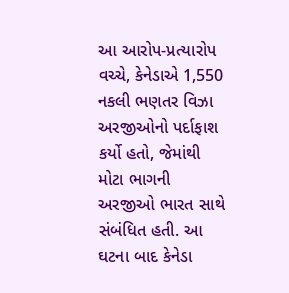આ આરોપ-પ્રત્યારોપ વચ્ચે, કેનેડાએ 1,550 નકલી ભણતર વિઝા અરજીઓનો પર્દાફાશ કર્યો હતો, જેમાંથી મોટા ભાગની અરજીઓ ભારત સાથે સંબંધિત હતી. આ ઘટના બાદ કેનેડા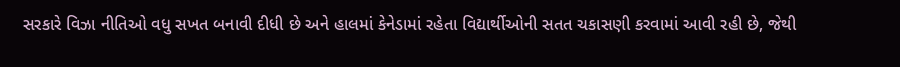સરકારે વિઝા નીતિઓ વધુ સખત બનાવી દીધી છે અને હાલમાં કેનેડામાં રહેતા વિદ્યાર્થીઓની સતત ચકાસણી કરવામાં આવી રહી છે, જેથી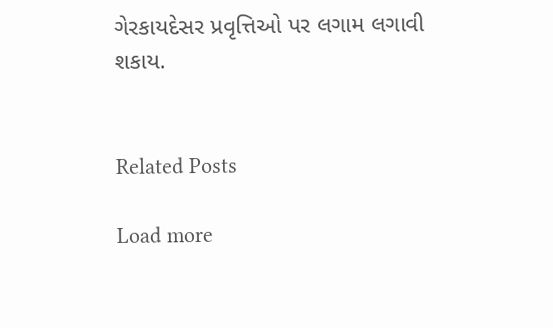ગેરકાયદેસર પ્રવૃત્તિઓ પર લગામ લગાવી શકાય.


Related Posts

Load more